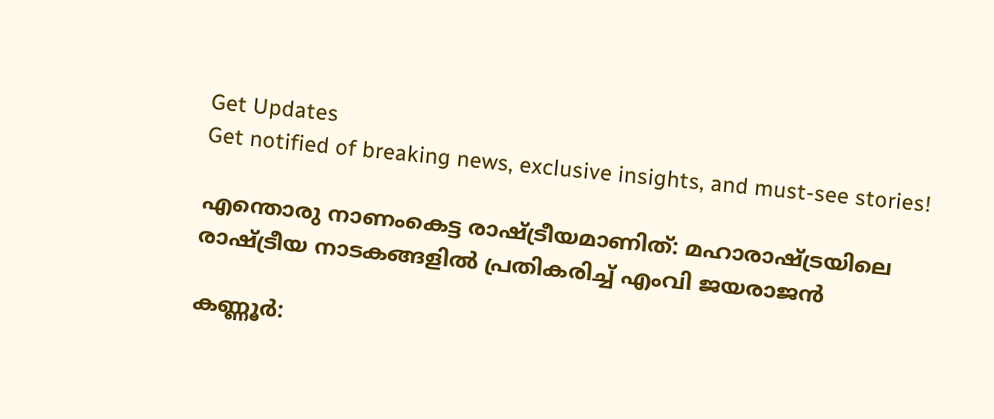Get Updates
Get notified of breaking news, exclusive insights, and must-see stories!

എന്തൊരു നാണംകെട്ട രാഷ്ട്രീയമാണിത്: മഹാരാഷ്ട്രയിലെ രാഷ്ട്രീയ നാടകങ്ങളില്‍ പ്രതികരിച്ച് എംവി ജയരാജന്‍

കണ്ണൂർ: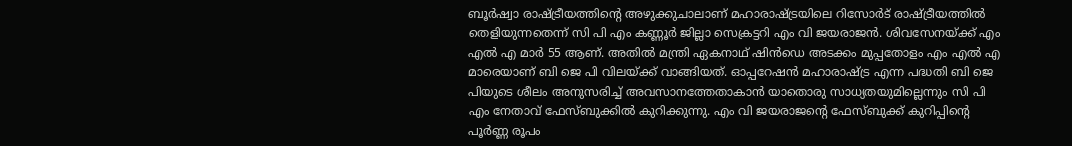ബൂർഷ്വാ രാഷ്ട്രീയത്തിന്റെ അഴുക്കുചാലാണ് മഹാരാഷ്ട്രയിലെ റിസോർട് രാഷ്ട്രീയത്തിൽ തെളിയുന്നതെന്ന് സി പി എം കണ്ണൂർ ജില്ലാ സെക്രട്ടറി എം വി ജയരാജന്‍. ശിവസേനയ്ക്ക് എം എൽ എ മാർ 55 ആണ്. അതിൽ മന്ത്രി ഏകനാഥ് ഷിൻഡെ അടക്കം മുപ്പതോളം എം എൽ എ മാരെയാണ് ബി ജെ പി വിലയ്ക്ക് വാങ്ങിയത്. ഓപ്പറേഷൻ മഹാരാഷ്ട്ര എന്ന പദ്ധതി ബി ജെ പിയുടെ ശീലം അനുസരിച്ച് അവസാനത്തേതാകാൻ യാതൊരു സാധ്യതയുമില്ലെന്നും സി പി എം നേതാവ് ഫേസ്ബുക്കില്‍ കുറിക്കുന്നു. എം വി ജയരാജന്റെ ഫേസ്ബുക്ക് കുറിപ്പിന്റെ പൂർണ്ണ രൂപം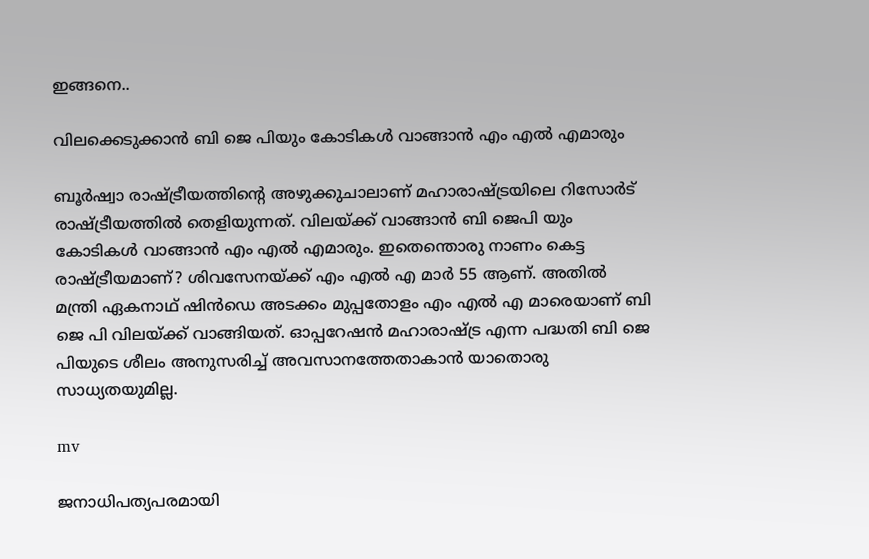ഇങ്ങനെ..

വിലക്കെടുക്കാൻ ബി ജെ പിയും കോടികൾ വാങ്ങാൻ എം എൽ എമാരും

ബൂർഷ്വാ രാഷ്ട്രീയത്തിന്റെ അഴുക്കുചാലാണ് മഹാരാഷ്ട്രയിലെ റിസോർട് രാഷ്ട്രീയത്തിൽ തെളിയുന്നത്. വിലയ്ക്ക് വാങ്ങാൻ ബി ജെപി യും കോടികൾ വാങ്ങാൻ എം എൽ എമാരും. ഇതെന്തൊരു നാണം കെട്ട രാഷ്ട്രീയമാണ്? ശിവസേനയ്ക്ക് എം എൽ എ മാർ 55 ആണ്. അതിൽ മന്ത്രി ഏകനാഥ് ഷിൻഡെ അടക്കം മുപ്പതോളം എം എൽ എ മാരെയാണ് ബി ജെ പി വിലയ്ക്ക് വാങ്ങിയത്. ഓപ്പറേഷൻ മഹാരാഷ്ട്ര എന്ന പദ്ധതി ബി ജെ പിയുടെ ശീലം അനുസരിച്ച് അവസാനത്തേതാകാൻ യാതൊരു സാധ്യതയുമില്ല.

mv

ജനാധിപത്യപരമായി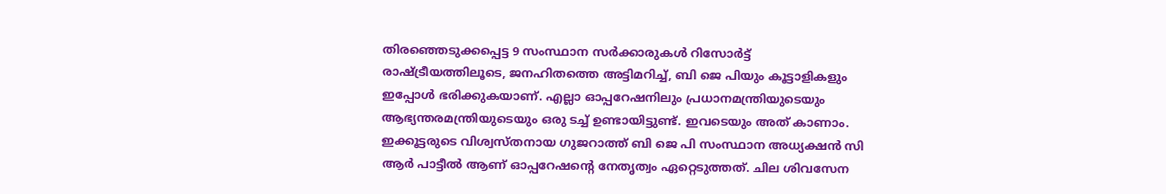തിരഞ്ഞെടുക്കപ്പെട്ട 9 സംസ്ഥാന സർക്കാരുകൾ റിസോർട്ട് രാഷ്ട്രീയത്തിലൂടെ, ജനഹിതത്തെ അട്ടിമറിച്ച്, ബി ജെ പിയും കൂട്ടാളികളും ഇപ്പോൾ ഭരിക്കുകയാണ്. എല്ലാ ഓപ്പറേഷനിലും പ്രധാനമന്ത്രിയുടെയും ആഭ്യന്തരമന്ത്രിയുടെയും ഒരു ടച്ച്‌ ഉണ്ടായിട്ടുണ്ട്. ഇവടെയും അത് കാണാം. ഇക്കൂട്ടരുടെ വിശ്വസ്തനായ ഗുജറാത്ത്‌ ബി ജെ പി സംസ്ഥാന അധ്യക്ഷൻ സി ആർ പാട്ടീൽ ആണ് ഓപ്പറേഷന്റെ നേതൃത്വം ഏറ്റെടുത്തത്. ചില ശിവസേന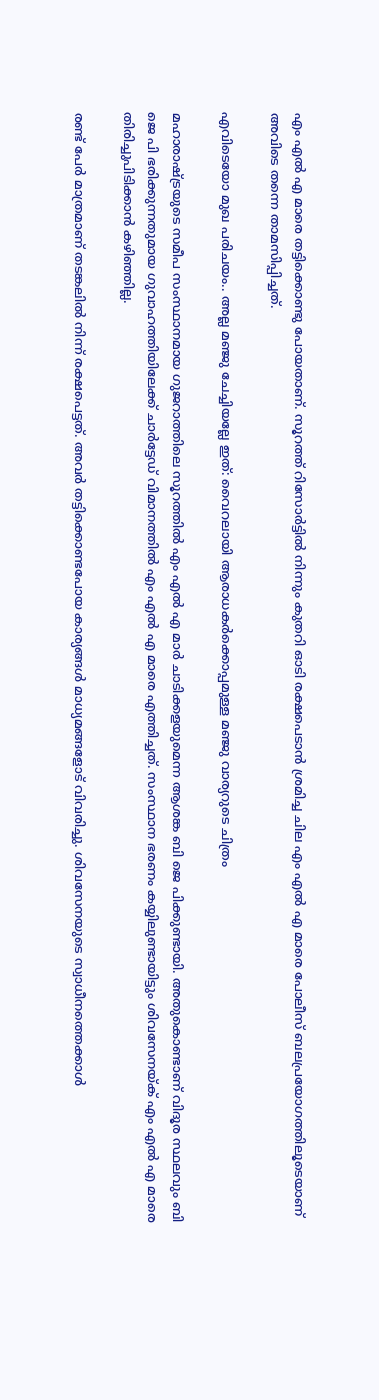എം എൽ എ മാരെ തട്ടിക്കൊണ്ടു പോയതാണ്. സൂറത്ത് റിസോർട്ടിൽ നിന്നും കുതറി ഓടി രക്ഷപെടാൻ ശ്രമിച്ച ചില എം എൽ എ മാരെ പോലീസ്‌ ബലപ്രയോഗത്തിലൂടെയാണ് അവിടെ തന്നെ താമസിപ്പിച്ചത്.

എവിടെയോ മുഖ പരിചയം.. അല്ല മഞ്ജു ചേച്ചിയല്ലേ ഇത്: വൈറലായി ആരാധകർക്കൊപ്പമുള്ള മഞ്ജു വാര്യറുടെ ചിത്രം

മഹാരാഷ്ട്രയുടെ സമീപ സംസ്ഥാനമായ ഗുജറാത്തിലെ സൂറത്തിൽ എം എൽ എ മാർ ചാടിക്കളയുമെന്ന ആശങ്ക ബി ജെ പിക്കുണ്ടായി. അതുകൊണ്ടാണ് വിദൂര സ്ഥലവും ബി ജെ പി ഭരിക്കുന്നതുമായ ഗുവാഹത്തിയിലേക്ക് ചാർട്ടേഡ് വിമാനത്തിൽ എം എൽ എ മാരെ എത്തിച്ചത്. സംസ്ഥാന ഭരണം കയ്യിലുണ്ടായിട്ടും ശിവസേനയ്ക് എം എൽ എ മാരെ തിരിച്ചുപിടിക്കാൻ കഴിഞ്ഞില്ല.

രണ്ട് പേർ മാത്രമാണ് തടങ്കലിൽ നിന്ന് രക്ഷപെട്ടത്. അവർ തട്ടിക്കൊണ്ടപോയ കാര്യങ്ങൾ മാധ്യമങ്ങളോട് വിവരിച്ചു. ശിവസേനയുടെ സ്വാധീനത്തെക്കാൾ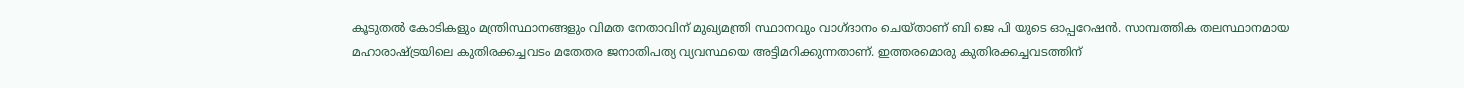കൂടുതൽ കോടികളും മന്ത്രിസ്ഥാനങ്ങളും വിമത നേതാവിന് മുഖ്യമന്ത്രി സ്ഥാനവും വാഗ്ദാനം ചെയ്താണ് ബി ജെ പി യുടെ ഓപ്പറേഷൻ. സാമ്പത്തിക തലസ്ഥാനമായ മഹാരാഷ്ട്രയിലെ കുതിരക്കച്ചവടം മതേതര ജനാതിപത്യ വ്യവസ്ഥയെ അട്ടിമറിക്കുന്നതാണ്. ഇത്തരമൊരു കുതിരക്കച്ചവടത്തിന്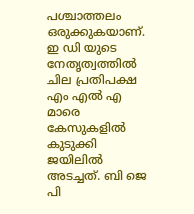പശ്ചാത്തലം ഒരുക്കുകയാണ്. ഇ ഡി യുടെ നേതൃത്വത്തിൽ ചില പ്രതിപക്ഷ എം എൽ എ മാരെ കേസുകളിൽ കുടുക്കി ജയിലിൽ അടച്ചത്. ബി ജെ പി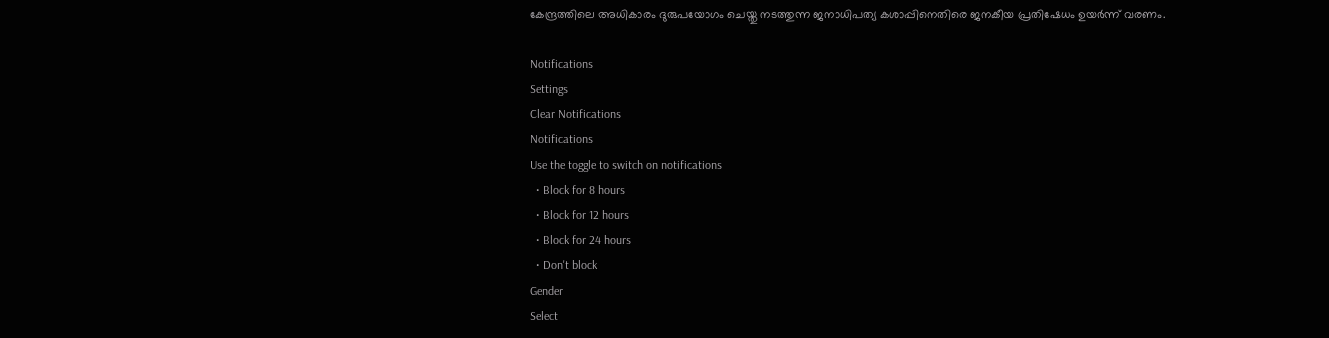കേന്ദ്രത്തിലെ അധികാരം ദുരുപയോഗം ചെയ്തു നടത്തുന്ന ജനാധിപത്യ കശാപ്പിനെതിരെ ജനകീയ പ്രതിഷേധം ഉയർന്ന് വരണം.

Notifications
Settings
Clear Notifications
Notifications
Use the toggle to switch on notifications
  • Block for 8 hours
  • Block for 12 hours
  • Block for 24 hours
  • Don't block
Gender
Select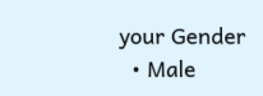your Gender
  • Male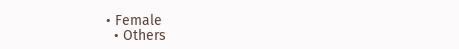• Female
  • Others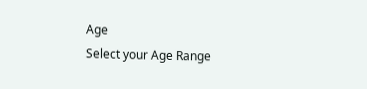Age
Select your Age Range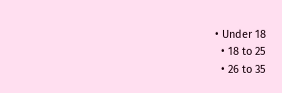• Under 18
  • 18 to 25
  • 26 to 35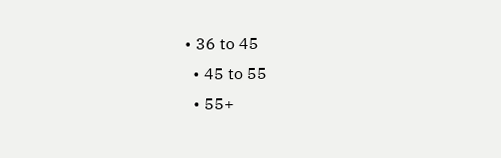• 36 to 45
  • 45 to 55
  • 55+